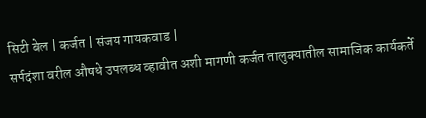सिटी बेल | कर्जत | संजय गायकवाड |
सर्पदंशा वरील औषधे उपलब्ध व्हावीत अशी मागणी कर्जत तालुक्यातील सामाजिक कार्यकर्ते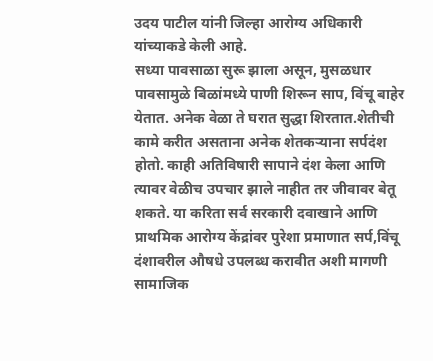उदय पाटील यांनी जिल्हा आरोग्य अधिकारी यांच्याकडे केली आहे.
सध्या पावसाळा सुरू झाला असून, मुसळधार पावसामुळे बिळांमध्ये पाणी शिरून साप, विंचू बाहेर येतात. अनेक वेळा ते घरात सुद्धा शिरतात.शेतीची कामे करीत असताना अनेक शेतकऱ्याना सर्पदंश होतो. काही अतिविषारी सापाने दंश केला आणि त्यावर वेळीच उपचार झाले नाहीत तर जीवावर बेतू शकते. या करिता सर्व सरकारी दवाखाने आणि प्राथमिक आरोग्य केंद्रांवर पुरेशा प्रमाणात सर्प,विंचू दंशावरील औषधे उपलब्ध करावीत अशी मागणी सामाजिक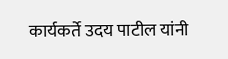कार्यकर्ते उदय पाटील यांनी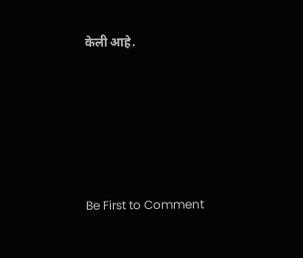केली आहे.








Be First to Comment